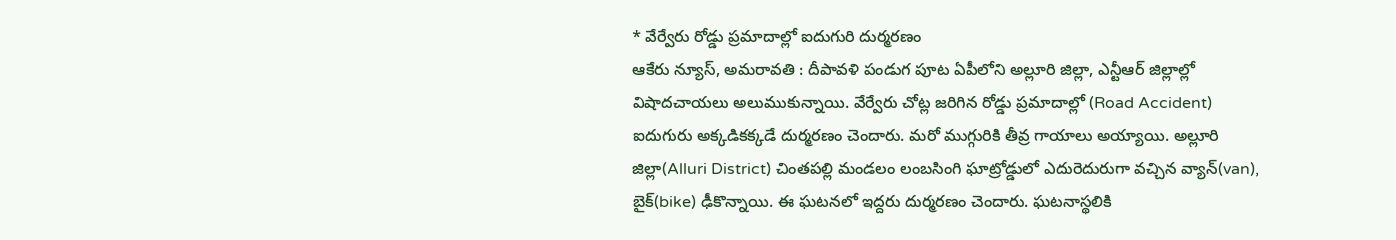* వేర్వేరు రోడ్డు ప్రమాదాల్లో ఐదుగురి దుర్మరణం
ఆకేరు న్యూస్, అమరావతి : దీపావళి పండుగ పూట ఏపీలోని అల్లూరి జిల్లా, ఎన్టీఆర్ జిల్లాల్లో విషాదచాయలు అలుముకున్నాయి. వేర్వేరు చోట్ల జరిగిన రోడ్డు ప్రమాదాల్లో (Road Accident) ఐదుగురు అక్కడికక్కడే దుర్మరణం చెందారు. మరో ముగ్గురికి తీవ్ర గాయాలు అయ్యాయి. అల్లూరి జిల్లా(Alluri District) చింతపల్లి మండలం లంబసింగి ఘాట్రోడ్డులో ఎదురెదురుగా వచ్చిన వ్యాన్(van), బైక్(bike) ఢీకొన్నాయి. ఈ ఘటనలో ఇద్దరు దుర్మరణం చెందారు. ఘటనాస్థలికి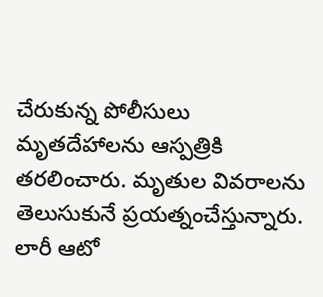చేరుకున్న పోలీసులు మృతదేహాలను ఆస్పత్రికి తరలించారు. మృతుల వివరాలను తెలుసుకునే ప్రయత్నంచేస్తున్నారు. లారీ ఆటో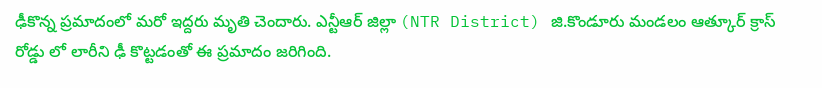ఢీకొన్న ప్రమాదంలో మరో ఇద్దరు మృతి చెందారు. ఎన్టీఆర్ జిల్లా (NTR District) జి.కొండూరు మండలం ఆత్కూర్ క్రాస్ రోడ్డు లో లారీని ఢీ కొట్టడంతో ఈ ప్రమాదం జరిగింది.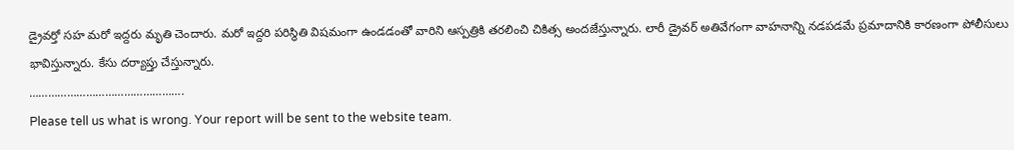డ్రైవర్తో సహ మరో ఇద్దరు మృతి చెందారు. మరో ఇద్దరి పరిస్థితి విషమంగా ఉండడంతో వారిని ఆస్పత్రికి తరలించి చికిత్స అందజేస్తున్నారు. లారీ డ్రైవర్ అతివేగంగా వాహనాన్ని నడపడమే ప్రమాదానికి కారణంగా పోలీసులు భావిస్తున్నారు. కేసు దర్యాప్తు చేస్తున్నారు.
………………………………………….
Please tell us what is wrong. Your report will be sent to the website team.